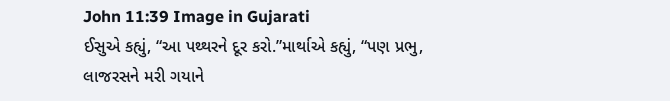John 11:39 Image in Gujarati
ઈસુએ કહ્યું, “આ પથ્થરને દૂર કરો.”માર્થાએ કહ્યું, “પણ પ્રભુ, લાજરસને મરી ગયાને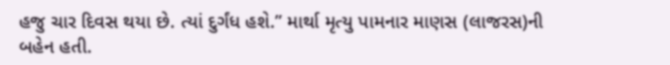હજુ ચાર દિવસ થયા છે. ત્યાં દુર્ગંધ હશે.” માર્થા મૃત્યુ પામનાર માણસ (લાજરસ)ની બહેન હતી.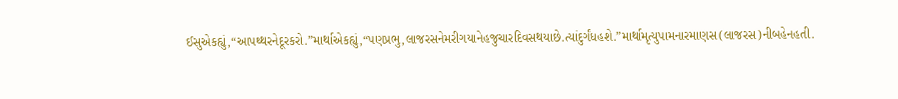ઈસુએકહ્યું,“આપથ્થરનેદૂરકરો.”માર્થાએકહ્યું,“પણપ્રભુ,લાજરસનેમરીગયાનેહજુચારદિવસથયાછે.ત્યાંદુર્ગંધહશે.”માર્થામૃત્યુપામનારમાણસ(લાજરસ)નીબહેનહતી.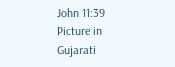John 11:39 Picture in Gujarati